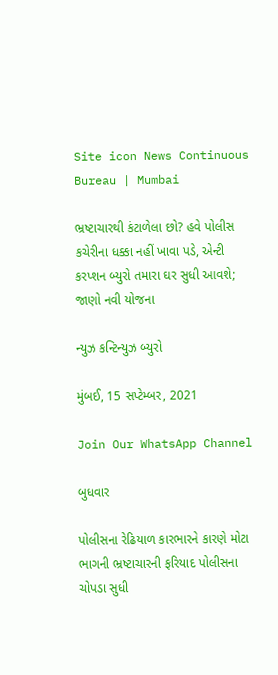Site icon News Continuous Bureau | Mumbai

ભ્રષ્ટાચારથી કંટાળેલા છો? હવે પોલીસ કચેરીના ધક્કા નહીં ખાવા પડે, એન્ટી કરપ્શન બ્યુરો તમારા ઘર સુધી આવશે; જાણો નવી યોજના

ન્યુઝ કન્ટિન્યુઝ બ્યુરો

મુંબઈ, 15 સપ્ટેમ્બર, 2021

Join Our WhatsApp Channel

બુધવાર

પોલીસના રેઢિયાળ કારભારને કારણે મોટા ભાગની ભ્રષ્ટાચારની ફરિયાદ પોલીસના ચોપડા સુધી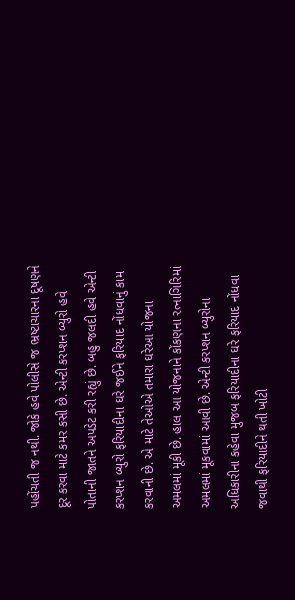પહોંચતી જ નથી. જોકે હવે પોલીસે જ ભ્રષ્ટાચારના દૂષણને દૂર કરવા માટે કમર કસી છે. એન્ટી કરપ્શન બ્યુરો હવે પોતાની જાતને અપડેટ કરી રહ્યું છે. બહુ જલદી હવે એન્ટી કરપ્શન બ્યુરો ફરિયાદીના ઘરે જઈને ફરિયાદ નોંધવાનું કામ કરવાની છે. એ માટે તેઓએ તમારા ઘરેઆ યોજના અમલમાં મૂકી છે. હાલ આ યોજનાને કોંકણના રત્નાગિરિમાં અમલમાં મૂકવામાં આવી છે. એન્ટી કરપ્શન બ્યુરોના અધિકારીના કહેવા મુજબ ફરિયાદીના ઘરે ફરિયાદ નોંધવા જવાથી ફરિયાદીને થતી ખોટી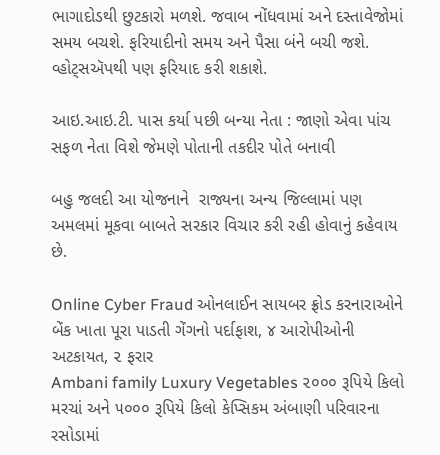ભાગાદોડથી છુટકારો મળશે. જવાબ નોંધવામાં અને દસ્તાવેજોમાં સમય બચશે. ફરિયાદીનો સમય અને પૈસા બંને બચી જશે. વ્હોટ્સઍપથી પણ ફરિયાદ કરી શકાશે.

આઇ.આઇ.ટી. પાસ કર્યા પછી બન્યા નેતા : જાણો એવા પાંચ સફળ નેતા વિશે જેમણે પોતાની તકદીર પોતે બનાવી

બહુ જલદી આ યોજનાને  રાજ્યના અન્ય જિલ્લામાં પણ અમલમાં મૂકવા બાબતે સરકાર વિચાર કરી રહી હોવાનું કહેવાય છે.

Online Cyber Fraud ઓનલાઈન સાયબર ફ્રોડ કરનારાઓને બેંક ખાતા પૂરા પાડતી ગેંગનો પર્દાફાશ, ૪ આરોપીઓની અટકાયત, ૨ ફરાર
Ambani family Luxury Vegetables ૨૦૦૦ રૂપિયે કિલો મરચાં અને ૫૦૦૦ રૂપિયે કિલો કેપ્સિકમ અંબાણી પરિવારના રસોડામાં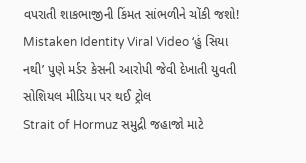વપરાતી શાકભાજીની કિંમત સાંભળીને ચોંકી જશો!
Mistaken Identity Viral Video ‘હું સિયા નથી’ પુણે મર્ડર કેસની આરોપી જેવી દેખાતી યુવતી સોશિયલ મીડિયા પર થઈ ટ્રોલ
Strait of Hormuz સમુદ્રી જહાજો માટે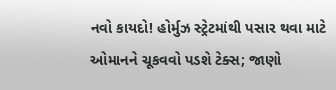નવો કાયદો! હોર્મુઝ સ્ટ્રેટમાંથી પસાર થવા માટે ઓમાનને ચૂકવવો પડશે ટેક્સ; જાણો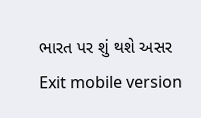ભારત પર શું થશે અસર
Exit mobile version